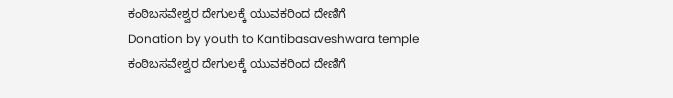ಕಂಠಿಬಸವೇಶ್ವರ ದೇಗುಲಕ್ಕೆ ಯುವಕರಿಂದ ದೇಣಿಗೆ
Donation by youth to Kantibasaveshwara temple
ಕಂಠಿಬಸವೇಶ್ವರ ದೇಗುಲಕ್ಕೆ ಯುವಕರಿಂದ ದೇಣಿಗೆ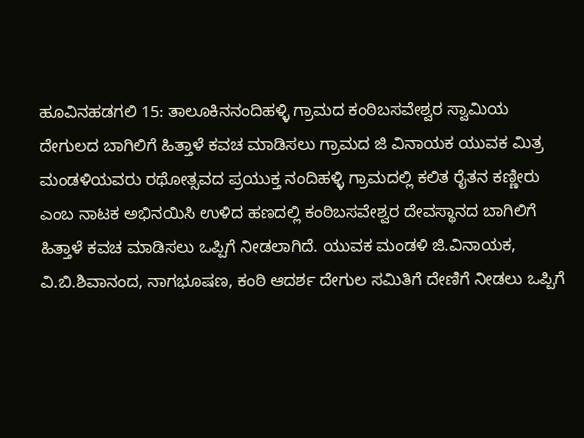ಹೂವಿನಹಡಗಲಿ 15: ತಾಲೂಕಿನನಂದಿಹಳ್ಳಿ ಗ್ರಾಮದ ಕಂಠಿಬಸವೇಶ್ವರ ಸ್ವಾಮಿಯ ದೇಗುಲದ ಬಾಗಿಲಿಗೆ ಹಿತ್ತಾಳೆ ಕವಚ ಮಾಡಿಸಲು ಗ್ರಾಮದ ಜಿ ವಿನಾಯಕ ಯುವಕ ಮಿತ್ರ ಮಂಡಳಿಯವರು ರಥೋತ್ಸವದ ಪ್ರಯುಕ್ತ ನಂದಿಹಳ್ಳಿ ಗ್ರಾಮದಲ್ಲಿ ಕಲಿತ ರೈತನ ಕಣ್ಣೀರು ಎಂಬ ನಾಟಕ ಅಭಿನಯಿಸಿ ಉಳಿದ ಹಣದಲ್ಲಿ ಕಂಠಿಬಸವೇಶ್ವರ ದೇವಸ್ಥಾನದ ಬಾಗಿಲಿಗೆ ಹಿತ್ತಾಳೆ ಕವಚ ಮಾಡಿಸಲು ಒಪ್ಪಿಗೆ ನೀಡಲಾಗಿದೆ. ಯುವಕ ಮಂಡಳಿ ಜಿ.ವಿನಾಯಕ, ವಿ.ಬಿ.ಶಿವಾನಂದ, ನಾಗಭೂಷಣ, ಕಂಠಿ ಆದರ್ಶ ದೇಗುಲ ಸಮಿತಿಗೆ ದೇಣಿಗೆ ನೀಡಲು ಒಪ್ಪಿಗೆ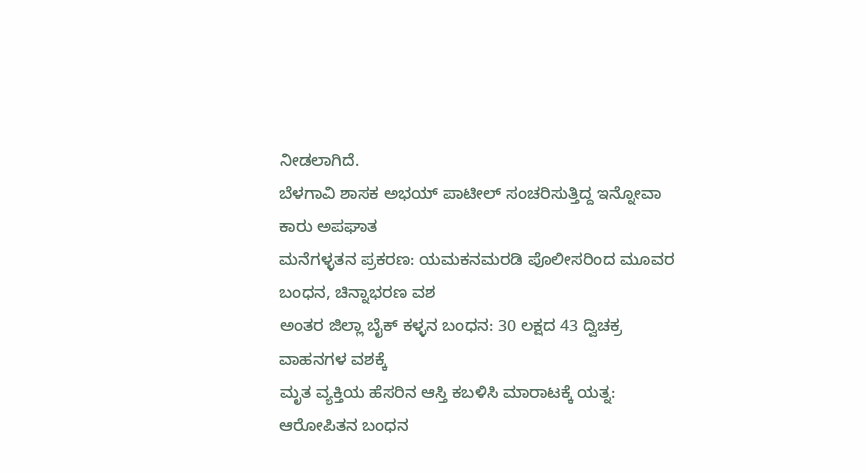ನೀಡಲಾಗಿದೆ.
ಬೆಳಗಾವಿ ಶಾಸಕ ಅಭಯ್ ಪಾಟೀಲ್ ಸಂಚರಿಸುತ್ತಿದ್ದ ಇನ್ನೋವಾ ಕಾರು ಅಪಘಾತ
ಮನೆಗಳ್ಳತನ ಪ್ರಕರಣ: ಯಮಕನಮರಡಿ ಪೊಲೀಸರಿಂದ ಮೂವರ ಬಂಧನ, ಚಿನ್ನಾಭರಣ ವಶ
ಅಂತರ ಜಿಲ್ಲಾ ಬೈಕ್ ಕಳ್ಳನ ಬಂಧನ: 30 ಲಕ್ಷದ 43 ದ್ವಿಚಕ್ರ ವಾಹನಗಳ ವಶಕ್ಕೆ
ಮೃತ ವ್ಯಕ್ತಿಯ ಹೆಸರಿನ ಆಸ್ತಿ ಕಬಳಿಸಿ ಮಾರಾಟಕ್ಕೆ ಯತ್ನ: ಆರೋಪಿತನ ಬಂಧನ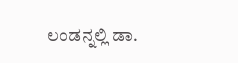ಲಂಡನ್ನಲ್ಲಿ ಡಾ.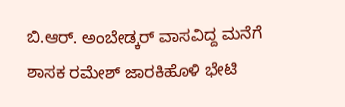ಬಿ.ಆರ್. ಅಂಬೇಡ್ಕರ್ ವಾಸವಿದ್ದ ಮನೆಗೆ ಶಾಸಕ ರಮೇಶ್ ಜಾರಕಿಹೊಳಿ ಭೇಟಿ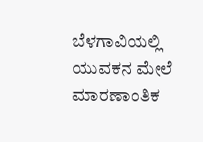ಬೆಳಗಾವಿಯಲ್ಲಿ ಯುವಕನ ಮೇಲೆ ಮಾರಣಾಂತಿಕ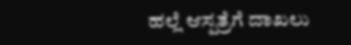ಹಲ್ಲೆ ಆಸ್ಪತ್ರೆಗೆ ದಾಖಲು